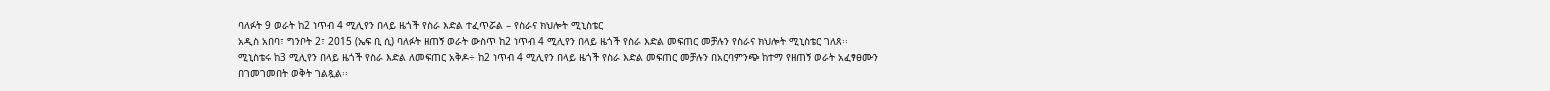ባለፉት 9 ወራት ከ2 ነጥብ 4 ሚሊየን በላይ ዜጎች የስራ እድል ተፈጥሯል – የስራና ክህሎት ሚኒስቴር
አዲስ አበባ፣ ግንቦት 2፣ 2015 (ኤፍ ቢ ሲ) ባለፉት ዘጠኝ ወራት ውስጥ ከ2 ነጥብ 4 ሚሊየን በላይ ዜጎች የስራ እድል መፍጠር መቻሉን የስራና ክህሎት ሚኒስቴር ገለጸ፡፡
ሚኒስቴሩ ከ3 ሚሊየን በላይ ዜጎች የስራ እድል ለመፍጠር አቅዶ÷ ከ2 ነጥብ 4 ሚሊየን በላይ ዜጎች የስራ እድል መፍጠር መቻሉን በአርባምንጭ ከተማ የዘጠኝ ወራት አፈፃፀሙን በገመገመበት ወቅት ገልጿል፡፡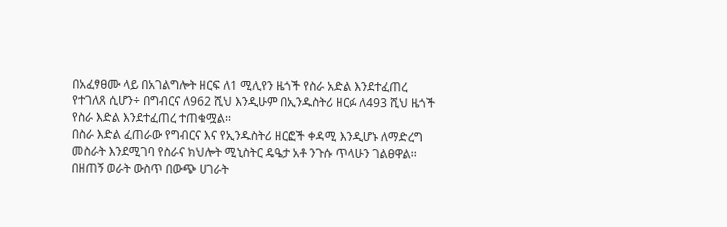በአፈፃፀሙ ላይ በአገልግሎት ዘርፍ ለ1 ሚሊየን ዜጎች የስራ አድል እንደተፈጠረ የተገለጸ ሲሆን÷ በግብርና ለ962 ሺህ እንዲሁም በኢንዱስትሪ ዘርፉ ለ493 ሺህ ዜጎች የስራ እድል እንደተፈጠረ ተጠቁሟል፡፡
በስራ እድል ፈጠራው የግብርና እና የኢንዱስትሪ ዘርፎች ቀዳሚ እንዲሆኑ ለማድረግ መስራት እንደሚገባ የስራና ክህሎት ሚኒስትር ዴዔታ አቶ ንጉሱ ጥላሁን ገልፀዋል፡፡
በዘጠኝ ወራት ውስጥ በውጭ ሀገራት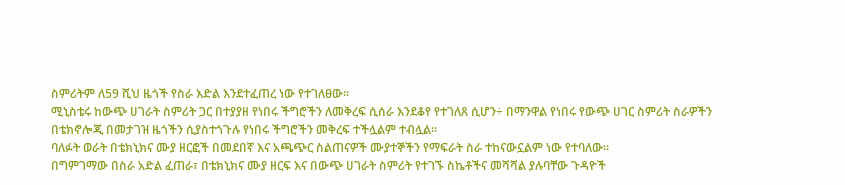ስምሪትም ለ59 ሺህ ዜጎች የስራ እድል እንደተፈጠረ ነው የተገለፀው፡፡
ሚኒስቴሩ ከውጭ ሀገራት ስምሪት ጋር በተያያዘ የነበሩ ችግሮችን ለመቅረፍ ሲሰራ እንደቆየ የተገለጸ ሲሆን÷ በማንዋል የነበሩ የውጭ ሀገር ስምሪት ስራዎችን በቴክኖሎጂ በመታገዝ ዜጎችን ሲያስተጎጉሉ የነበሩ ችግሮችን መቅረፍ ተችሏልም ተብሏል፡፡
ባለፉት ወራት በቴክኒክና ሙያ ዘርፎች በመደበኛ እና አጫጭር ስልጠናዎች ሙያተኞችን የማፍራት ስራ ተከናውኗልም ነው የተባለው፡፡
በግምገማው በስራ አድል ፈጠራ፣ በቴክኒክና ሙያ ዘርፍ እና በውጭ ሀገራት ስምሪት የተገኙ ስኬቶችና መሻሻል ያሉባቸው ጉዳዮች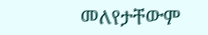መለየታቸውም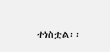ተነስቷል፡፡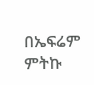በኤፍሬም ምትኩ